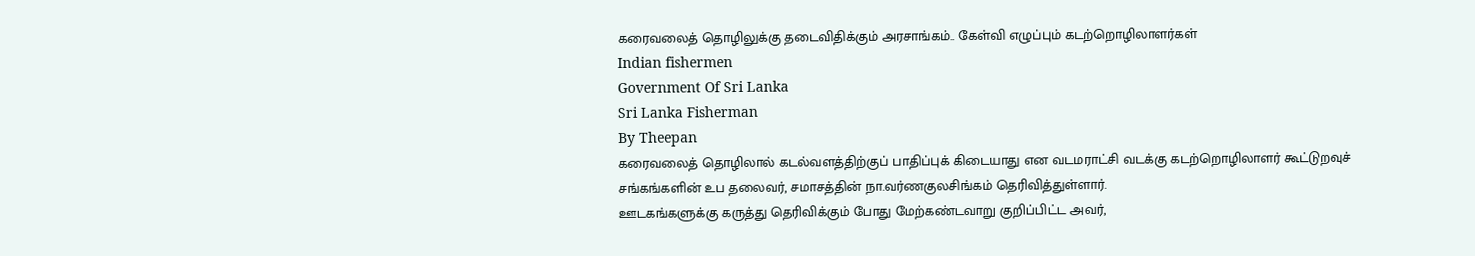கரைவலைத் தொழிலுக்கு தடைவிதிக்கும் அரசாங்கம்.. கேள்வி எழுப்பும் கடற்றொழிலாளர்கள்
Indian fishermen
Government Of Sri Lanka
Sri Lanka Fisherman
By Theepan
கரைவலைத் தொழிலால் கடல்வளத்திற்குப் பாதிப்புக் கிடையாது என வடமராட்சி வடக்கு கடற்றொழிலாளர் கூட்டுறவுச் சங்கங்களின் உப தலைவர், சமாசத்தின் நா.வர்ணகுலசிங்கம் தெரிவித்துள்ளார்.
ஊடகங்களுக்கு கருத்து தெரிவிக்கும் போது மேற்கண்டவாறு குறிப்பிட்ட அவர்,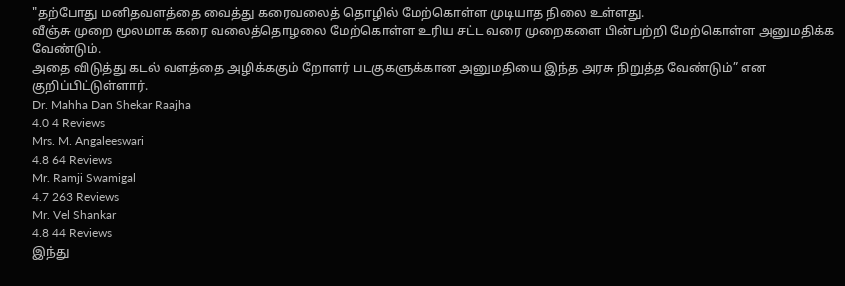"தற்போது மனிதவளத்தை வைத்து கரைவலைத் தொழில் மேற்கொள்ள முடியாத நிலை உள்ளது.
வீஞ்சு முறை மூலமாக கரை வலைத்தொழலை மேற்கொள்ள உரிய சட்ட வரை முறைகளை பின்பற்றி மேற்கொள்ள அனுமதிக்க வேண்டும்.
அதை விடுத்து கடல் வளத்தை அழிக்ககும் றோளர் படகுகளுக்கான அனுமதியை இந்த அரசு நிறுத்த வேண்டும்” என குறிப்பிட்டுள்ளார்.
Dr. Mahha Dan Shekar Raajha
4.0 4 Reviews
Mrs. M. Angaleeswari
4.8 64 Reviews
Mr. Ramji Swamigal
4.7 263 Reviews
Mr. Vel Shankar
4.8 44 Reviews
இந்து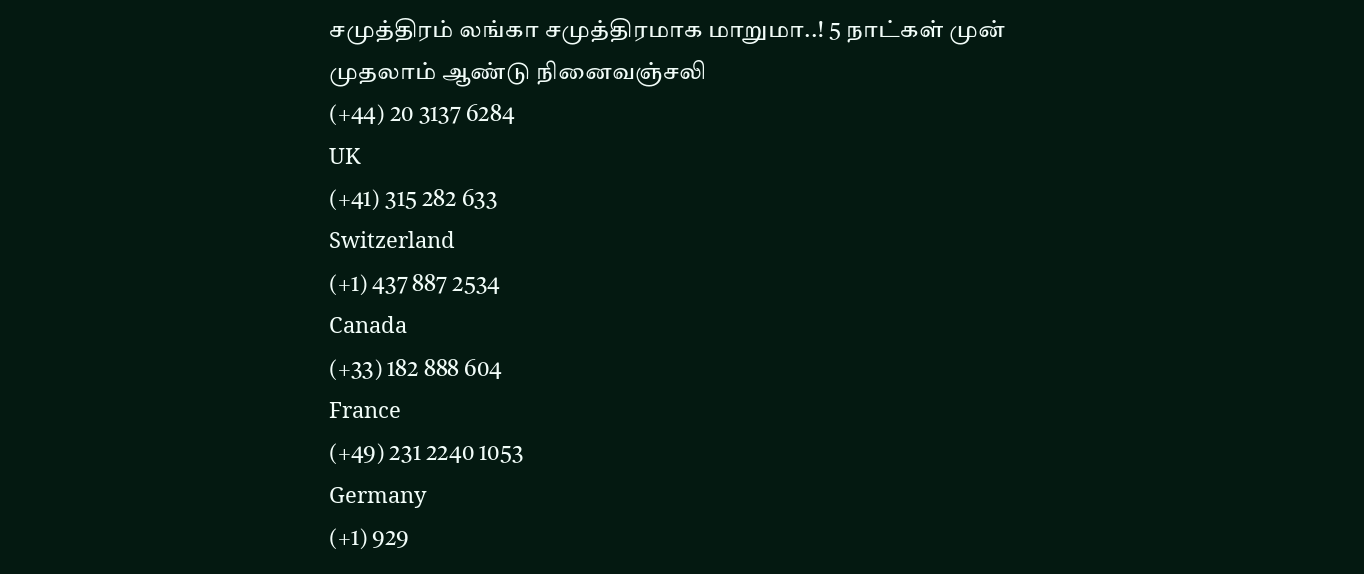சமுத்திரம் லங்கா சமுத்திரமாக மாறுமா..! 5 நாட்கள் முன்
முதலாம் ஆண்டு நினைவஞ்சலி
(+44) 20 3137 6284
UK
(+41) 315 282 633
Switzerland
(+1) 437 887 2534
Canada
(+33) 182 888 604
France
(+49) 231 2240 1053
Germany
(+1) 929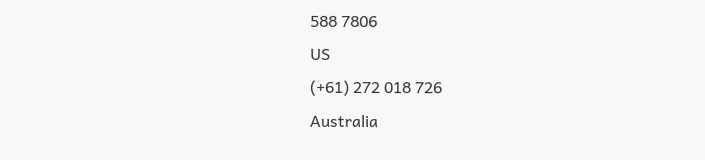588 7806
US
(+61) 272 018 726
Australia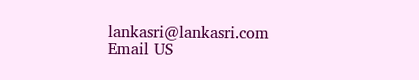lankasri@lankasri.com
Email US